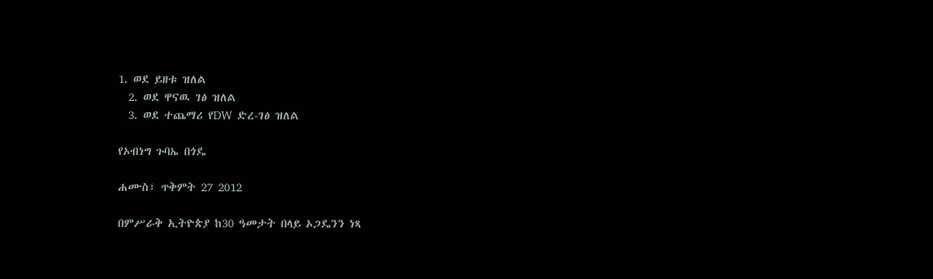1. ወደ ይዘቱ ዝለል
  2. ወደ ዋናዉ ገፅ ዝለል
  3. ወደ ተጨማሪ የDW ድረ-ገፅ ዝለል

የኦብነግ ጉባኤ በጎዴ

ሐሙስ፣ ጥቅምት 27 2012

በምሥራቅ ኢትዮጵያ ከ30 ዓመታት በላይ ኦጋዴንን ነጻ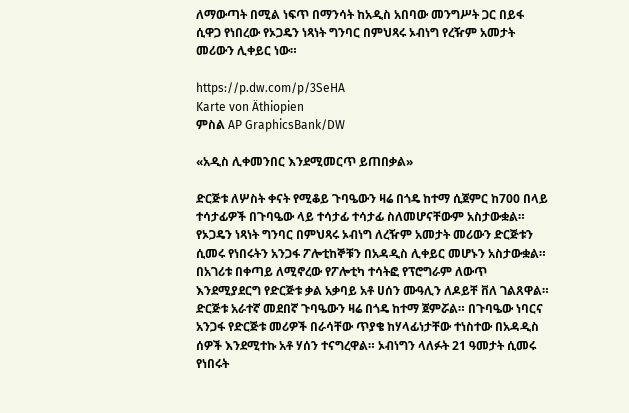ለማውጣት በሚል ነፍጥ በማንሳት ከአዲስ አበባው መንግሥት ጋር በይፋ ሲዋጋ የነበረው የኦጋዴን ነጻነት ግንባር በምህጻሩ ኦብነግ የረዥም አመታት መሪውን ሊቀይር ነው።

https://p.dw.com/p/3SeHA
Karte von Äthiopien
ምስል AP GraphicsBank/DW

«አዲስ ሊቀመንበር እንደሚመርጥ ይጠበቃል»

ድርጅቱ ለሦስት ቀናት የሚቆይ ጉባዔውን ዛሬ በጎዴ ከተማ ሲጀምር ከ700 በላይ ተሳታፊዎች በጉባዔው ላይ ተሳታፊ ተሳታፊ ስለመሆናቸውም አስታውቋል። የኦጋዴን ነጻነት ግንባር በምህጻሩ ኦብነግ ለረዥም አመታት መሪውን ድርጅቱን ሲመሩ የነበሩትን አንጋፋ ፖሎቲከኞቹን በአዳዲስ ሊቀይር መሆኑን አስታውቋል።  በአገሪቱ በቀጣይ ለሚኖረው የፖሎቲካ ተሳትፎ የፕሮግራም ለውጥ እንደሚያደርግ የድርጅቱ ቃል አቃባይ አቶ ሀሰን ሙዓሊን ለዶይቸ ቨለ ገልጸዋል።
ድርጅቱ አራተኛ መደበኛ ጉባዔውን ዛሬ በጎዴ ከተማ ጀምሯል። በጉባዔው ነባርና አንጋፋ የድርጅቱ መሪዎች በራሳቸው ጥያቄ ከሃላፊነታቸው ተነስተው በአዳዲስ ሰዎች እንደሚተኩ አቶ ሃሰን ተናግረዋል። ኦብነግን ላለፉት 21 ዓመታት ሲመሩ የነበሩት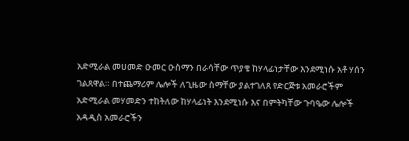አድሚራል መሀመድ ዑመር ዑስማን በራሳቸው ጥያቄ ከሃላፊነታቸው እንደሚነሱ አቶ ሃሰን ገልጸዋል። በተጨማሪም ሌሎች ለጊዜው ስማቸው ያልተገለጸ የድርጅቱ አመራሮችም አድሚራል መሃመድን ተከትለው ከሃላፊነት እንደሚነሱ እና በምትካቸው ጉባዔው ሌሎች አዳዲስ አመራሮችን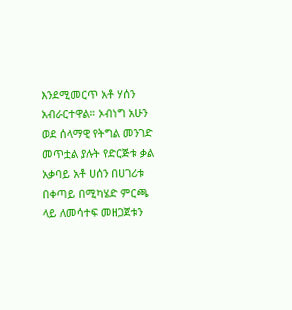እንደሚመርጥ አቶ ሃሰን አብራርተዋል። ኦብነግ አሁን ወደ ሰላማዊ የትግል መንገድ መጥቷል ያሉት የድርጅቱ ቃል አቃባይ አቶ ሀሰን በሀገሪቱ በቀጣይ በሚካሄድ ምርጫ ላይ ለመሳተፍ መዘጋጀቱን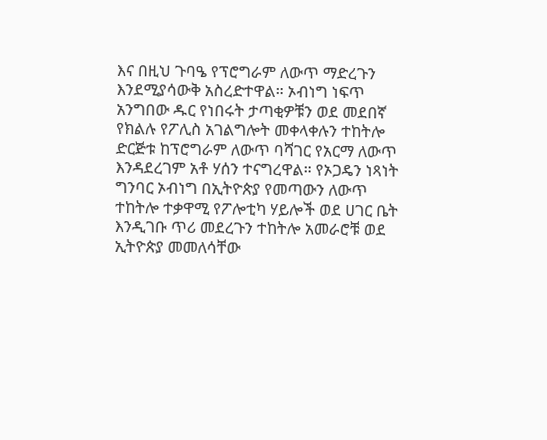እና በዚህ ጉባዔ የፕሮግራም ለውጥ ማድረጉን እንደሚያሳውቅ አስረድተዋል። ኦብነግ ነፍጥ አንግበው ዱር የነበሩት ታጣቂዎቹን ወደ መደበኛ የክልሉ የፖሊስ አገልግሎት መቀላቀሉን ተከትሎ ድርጅቱ ከፕሮግራም ለውጥ ባሻገር የአርማ ለውጥ እንዳደረገም አቶ ሃሰን ተናግረዋል። የኦጋዴን ነጻነት ግንባር ኦብነግ በኢትዮጵያ የመጣውን ለውጥ ተከትሎ ተቃዋሚ የፖሎቲካ ሃይሎች ወደ ሀገር ቤት እንዲገቡ ጥሪ መደረጉን ተከትሎ አመራሮቹ ወደ ኢትዮጵያ መመለሳቸው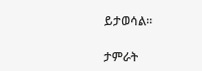ይታወሳል።

ታምራት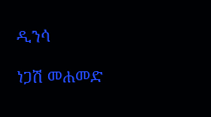ዲንሳ

ነጋሽ መሐመድ